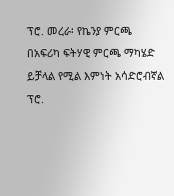ፕሮ. መረራ፡ የኬንያ ምርጫ በአፍሪካ ፍትሃዊ ምርጫ ማካሄድ ይቻላል የሚል እምነት አሳድሮብኛል
ፕሮ.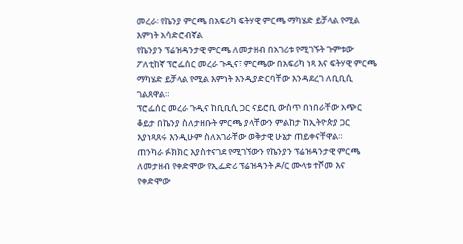መረራ፡ የኬንያ ምርጫ በአፍሪካ ፍትሃዊ ምርጫ ማካሄድ ይቻላል የሚል እምነት አሳድሮብኛል
የኬንያን ፕሬዝዳንታዊ ምርጫ ለመታዘብ በአገሪቱ የሚገኙት ጉምቱው ፖለቲከኛ ፕሮፌሰር መረራ ጉዲና፣ ምርጫው በአፍሪካ ነጻ እና ፍትሃዊ ምርጫ ማካሄድ ይቻላል የሚል እምነት እንዲያድርባቸው እንዳደረገ ለቢቢሲ ገልጸዋል።
ፕሮፌሰር መረራ ጉዲና ከቢቢሲ ጋር ናይሮቢ ውስጥ በነበራቸው አጭር ቆይታ በኬንያ ስለታዘቡት ምርጫ ያላቸውን ምልከታ ከኢትዮጵያ ጋር እያነጻጸሩ እንዲሁም ስለአገራቸው ወቅታዊ ሁኔታ ጠይቀናቸዋል።
ጠንካራ ፉክክር እያስተናገደ የሚገኘውን የኬንያን ፕሬዝዳንታዊ ምርጫ ለመታዘብ የቀድሞው የኢፌድሪ ፕሬዝዳንት ዶ/ር ሙላቱ ተሾመ እና የቀድሞው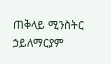ጠቅላይ ሚንስትር ኃይለማርያም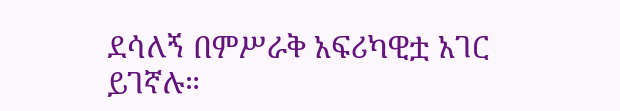ደሳለኝ በምሥራቅ አፍሪካዊቷ አገር ይገኛሉ።